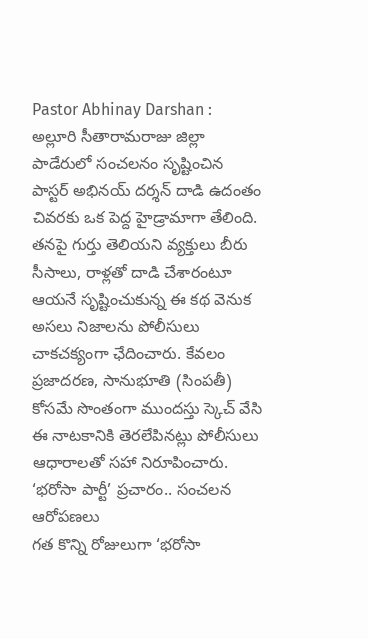Pastor Abhinay Darshan : అల్లూరి సీతారామరాజు జిల్లా పాడేరులో సంచలనం సృష్టించిన పాస్టర్ అభినయ్ దర్శన్ దాడి ఉదంతం చివరకు ఒక పెద్ద హైడ్రామాగా తేలింది.
తనపై గుర్తు తెలియని వ్యక్తులు బీరు సీసాలు, రాళ్లతో దాడి చేశారంటూ ఆయనే సృష్టించుకున్న ఈ కథ వెనుక అసలు నిజాలను పోలీసులు చాకచక్యంగా ఛేదించారు. కేవలం ప్రజాదరణ, సానుభూతి (సింపతీ) కోసమే సొంతంగా ముందస్తు స్కెచ్ వేసి ఈ నాటకానికి తెరలేపినట్లు పోలీసులు ఆధారాలతో సహా నిరూపించారు.
‘భరోసా పార్టీ’ ప్రచారం.. సంచలన ఆరోపణలు
గత కొన్ని రోజులుగా ‘భరోసా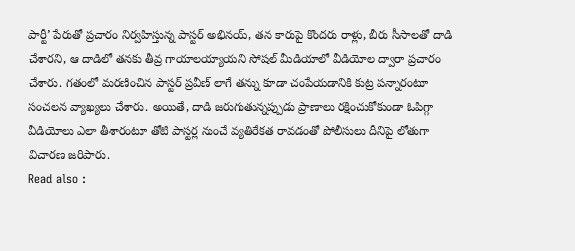పార్టీ’ పేరుతో ప్రచారం నిర్వహిస్తున్న పాస్టర్ అభినయ్, తన కారుపై కొందరు రాళ్లు, బీరు సీసాలతో దాడి చేశారని, ఆ దాడిలో తనకు తీవ్ర గాయాలయ్యాయని సోషల్ మీడియాలో వీడియోల ద్వారా ప్రచారం చేశారు. గతంలో మరణించిన పాస్టర్ ప్రవీణ్ లాగే తన్ను కూడా చంపేయడానికి కుట్ర పన్నారంటూ సంచలన వ్యాఖ్యలు చేశారు. అయితే, దాడి జరుగుతున్నప్పుడు ప్రాణాలు రక్షించుకోకుండా ఓపిగ్గా వీడియోలు ఎలా తీశారంటూ తోటి పాస్టర్ల నుంచే వ్యతిరేకత రావడంతో పోలీసులు దీనిపై లోతుగా విచారణ జరిపారు.
Read also :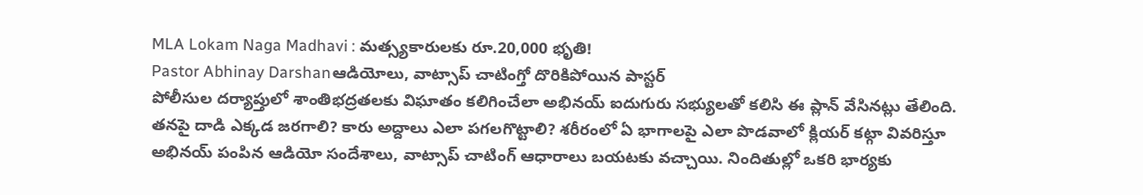MLA Lokam Naga Madhavi : మత్స్యకారులకు రూ.20,000 భృతి!
Pastor Abhinay Darshanఆడియోలు, వాట్సాప్ చాటింగ్తో దొరికిపోయిన పాస్టర్
పోలీసుల దర్యాప్తులో శాంతిభద్రతలకు విఘాతం కలిగించేలా అభినయ్ ఐదుగురు సభ్యులతో కలిసి ఈ ప్లాన్ వేసినట్లు తేలింది. తనపై దాడి ఎక్కడ జరగాలి? కారు అద్దాలు ఎలా పగలగొట్టాలి? శరీరంలో ఏ భాగాలపై ఎలా పొడవాలో క్లియర్ కట్గా వివరిస్తూ అభినయ్ పంపిన ఆడియో సందేశాలు, వాట్సాప్ చాటింగ్ ఆధారాలు బయటకు వచ్చాయి. నిందితుల్లో ఒకరి భార్యకు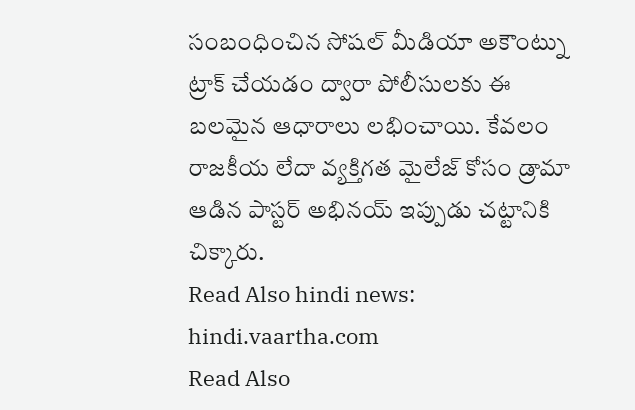సంబంధించిన సోషల్ మీడియా అకౌంట్ను ట్రాక్ చేయడం ద్వారా పోలీసులకు ఈ బలమైన ఆధారాలు లభించాయి. కేవలం రాజకీయ లేదా వ్యక్తిగత మైలేజ్ కోసం డ్రామా ఆడిన పాస్టర్ అభినయ్ ఇప్పుడు చట్టానికి చిక్కారు.
Read Also hindi news: hindi.vaartha.com
Read Also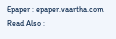Epaper : epaper.vaartha.com
Read Also :